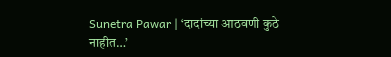Sunetra Pawar | ‘दादांच्या आठवणी कुठे नाहीत…’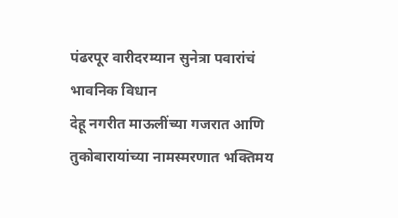पंढरपूर वारीदरम्यान सुनेत्रा पवारांचं भावनिक विधान
देहू नगरीत माऊलींच्या गजरात आणि तुकोबारायांच्या नामस्मरणात भक्तिमय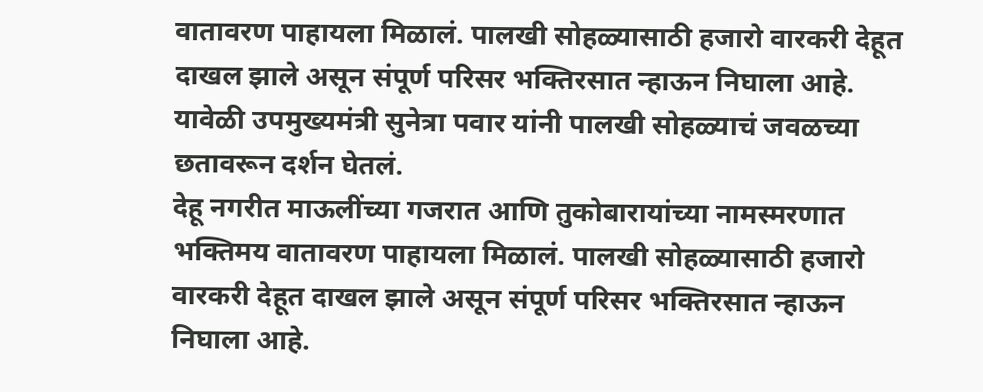वातावरण पाहायला मिळालं. पालखी सोहळ्यासाठी हजारो वारकरी देहूत दाखल झाले असून संपूर्ण परिसर भक्तिरसात न्हाऊन निघाला आहे. यावेळी उपमुख्यमंत्री सुनेत्रा पवार यांनी पालखी सोहळ्याचं जवळच्या छतावरून दर्शन घेतलं.
देहू नगरीत माऊलींच्या गजरात आणि तुकोबारायांच्या नामस्मरणात भक्तिमय वातावरण पाहायला मिळालं. पालखी सोहळ्यासाठी हजारो वारकरी देहूत दाखल झाले असून संपूर्ण परिसर भक्तिरसात न्हाऊन निघाला आहे.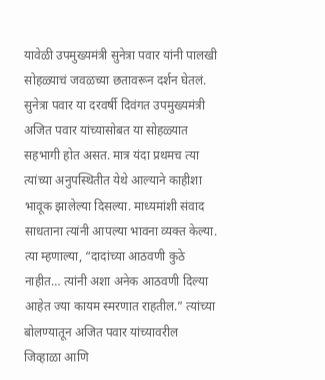यावेळी उपमुख्यमंत्री सुनेत्रा पवार यांनी पालखी सोहळ्याचं जवळच्या छतावरून दर्शन घेतलं.
सुनेत्रा पवार या दरवर्षी दिवंगत उपमुख्यमंत्री अजित पवार यांच्यासोबत या सोहळ्यात सहभागी होत असत. मात्र यंदा प्रथमच त्या त्यांच्या अनुपस्थितीत येथे आल्याने काहीशा भावूक झालेल्या दिसल्या. माध्यमांशी संवाद साधताना त्यांनी आपल्या भावना व्यक्त केल्या.
त्या म्हणाल्या, “दादांच्या आठवणी कुठे नाहीत… त्यांनी अशा अनेक आठवणी दिल्या आहेत ज्या कायम स्मरणात राहतील.” त्यांच्या बोलण्यातून अजित पवार यांच्यावरील जिव्हाळा आणि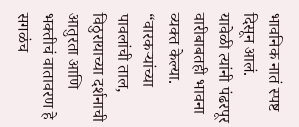भावनिक नातं स्पष्ट दिसून आलं.
यावेळी त्यांनी पंढरपूर वारीबाबतही भावना व्यक्त केल्या. “वारकऱ्यांच्या पावलांची ताल, विठुरायाच्या दर्शनाची आतुरता आणि भक्तीचं वातावरण हे सगळंच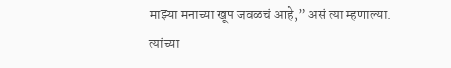माझ्या मनाच्या खूप जवळचं आहे,” असं त्या म्हणाल्या. त्यांच्या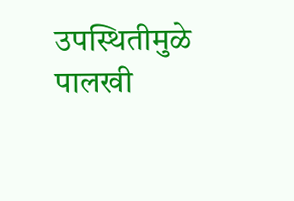उपस्थितीमुळे पालखी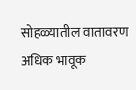सोहळ्यातील वातावरण अधिक भावूक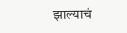झाल्याचं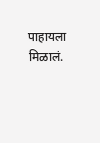पाहायला मिळालं.